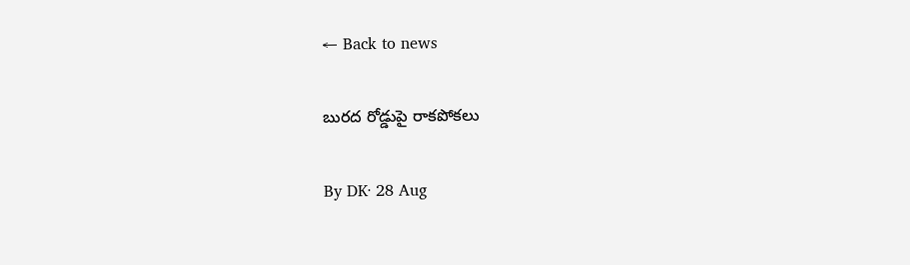← Back to news

బురద రోడ్డుపై రాకపోకలు

By DK· 28 Aug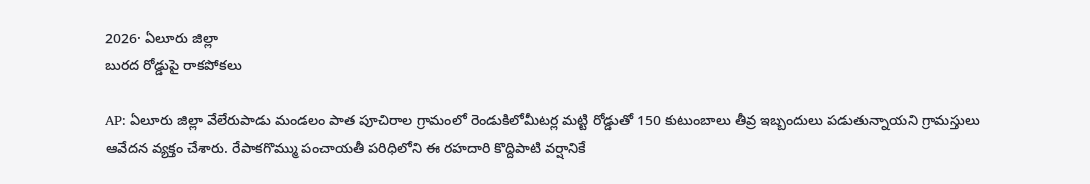2026· ఏలూరు జిల్లా
బురద రోడ్డుపై రాకపోకలు

AP: ఏలూరు జిల్లా వేలేరుపాడు మండలం పాత పూచిరాల గ్రామంలో రెండుకిలోమీటర్ల మట్టి రోడ్డుతో 150 కుటుంబాలు తీవ్ర ఇబ్బందులు పడుతున్నాయని గ్రామస్తులు ఆవేదన వ్యక్తం చేశారు. రేపాకగొమ్ము పంచాయతీ పరిధిలోని ఈ రహదారి కొద్దిపాటి వర్షానికే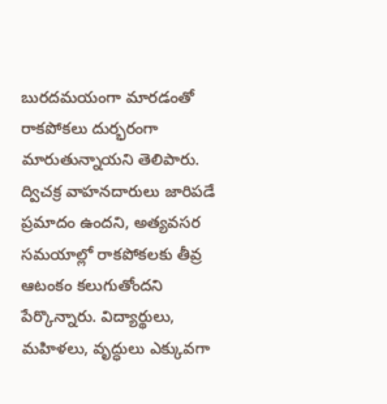బురదమయంగా మారడంతో రాకపోకలు దుర్భరంగా మారుతున్నాయని తెలిపారు. ద్విచక్ర వాహనదారులు జారిపడే ప్రమాదం ఉందని, అత్యవసర సమయాల్లో రాకపోకలకు తీవ్ర ఆటంకం కలుగుతోందని పేర్కొన్నారు. విద్యార్థులు, మహిళలు, వృద్ధులు ఎక్కువగా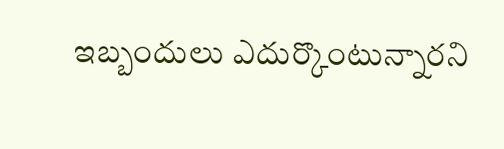ఇబ్బందులు ఎదుర్కొంటున్నారని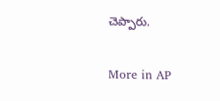చెప్పారు.

More in AP